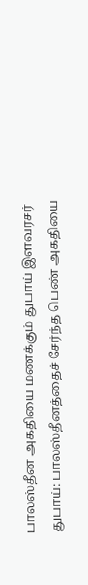பாலஸ்தீன அகதியை மணக்கும் துபாய் இளவரசர்
துபாய்: பாலஸ்தீனத்தைச் சேர்ந்த பெண் அகதியை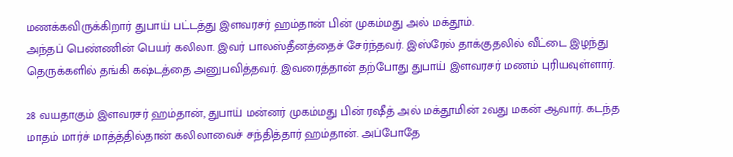மணக்கவிருக்கிறார் துபாய் பட்டத்து இளவரசர் ஹம்தான் பின் முகம்மது அல் மக்தூம்.
அந்தப் பெண்ணின் பெயர் கலிலா. இவர் பாலஸ்தீனத்தைச் சேர்ந்தவர். இஸ்ரேல் தாக்குதலில் வீட்டை இழந்து தெருக்களில் தங்கி கஷ்டத்தை அனுபவித்தவர். இவரைத்தான் தற்போது துபாய் இளவரசர் மணம் புரியவுள்ளார்.

28 வயதாகும் இளவரசர் ஹம்தான், துபாய் மன்னர் முகம்மது பின் ரஷீத் அல் மக்தூமின் 2வது மகன் ஆவார். கடந்த மாதம் மார்ச் மாத்த்தில்தான் கலிலாவைச் சந்தித்தார் ஹம்தான். அப்போதே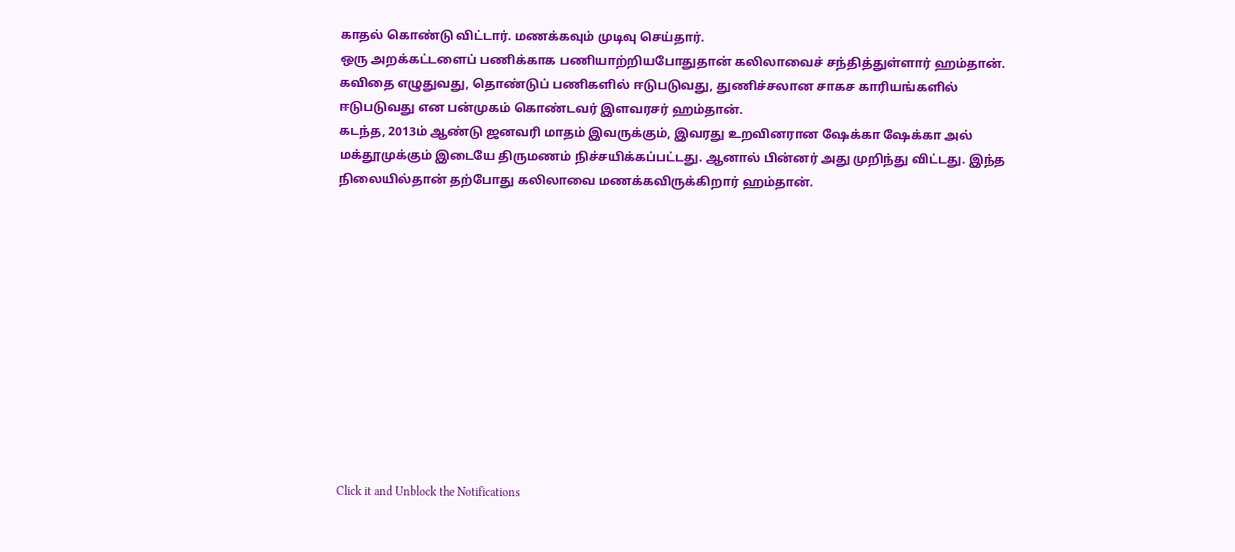காதல் கொண்டு விட்டார். மணக்கவும் முடிவு செய்தார்.
ஒரு அறக்கட்டளைப் பணிக்காக பணியாற்றியபோதுதான் கலிலாவைச் சந்தித்துள்ளார் ஹம்தான்.
கவிதை எழுதுவது, தொண்டுப் பணிகளில் ஈடுபடுவது, துணிச்சலான சாகச காரியங்களில் ஈடுபடுவது என பன்முகம் கொண்டவர் இளவரசர் ஹம்தான்.
கடந்த, 2013ம் ஆண்டு ஜனவரி மாதம் இவருக்கும், இவரது உறவினரான ஷேக்கா ஷேக்கா அல் மக்தூமுக்கும் இடையே திருமணம் நிச்சயிக்கப்பட்டது. ஆனால் பின்னர் அது முறிந்து விட்டது. இந்த நிலையில்தான் தற்போது கலிலாவை மணக்கவிருக்கிறார் ஹம்தான்.












Click it and Unblock the Notifications